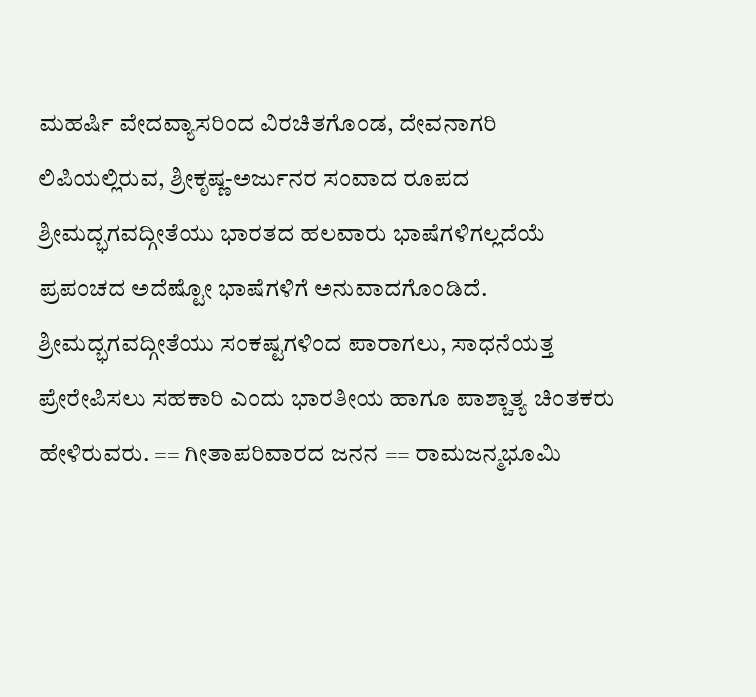ಮಹರ್ಷಿ ವೇದವ್ಯಾಸರಿಂದ ವಿರಚಿತಗೊಂಡ, ದೇವನಾಗರಿ ಲಿಪಿಯಲ್ಲಿರುವ, ಶ್ರೀಕೃಷ್ಣ-ಅರ್ಜುನರ ಸಂವಾದ ರೂಪದ ಶ್ರೀಮದ್ಭಗವದ್ಗೀತೆಯು ಭಾರತದ ಹಲವಾರು ಭಾಷೆಗಳಿಗಲ್ಲದೆಯೆ ಪ್ರಪಂಚದ ಅದೆಷ್ಟೋ ಭಾಷೆಗಳಿಗೆ ಅನುವಾದಗೊಂಡಿದೆ. ಶ್ರೀಮದ್ಭಗವದ್ಗೀತೆಯು ಸಂಕಷ್ಟಗಳಿಂದ ಪಾರಾಗಲು, ಸಾಧನೆಯತ್ತ ಪ್ರೇರೇಪಿಸಲು ಸಹಕಾರಿ ಎಂದು ಭಾರತೀಯ ಹಾಗೂ ಪಾಶ್ಚಾತ್ಯ ಚಿಂತಕರು ಹೇಳಿರುವರು. == ಗೀತಾಪರಿವಾರದ ಜನನ == ರಾಮಜನ್ಮಭೂಮಿ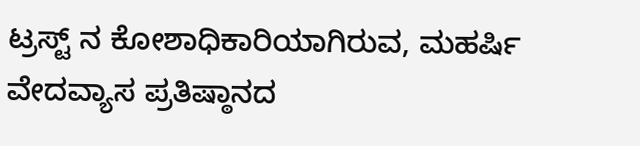ಟ್ರಸ್ಟ್ ನ ಕೋಶಾಧಿಕಾರಿಯಾಗಿರುವ, ಮಹರ್ಷಿ ವೇದವ್ಯಾಸ ಪ್ರತಿಷ್ಠಾನದ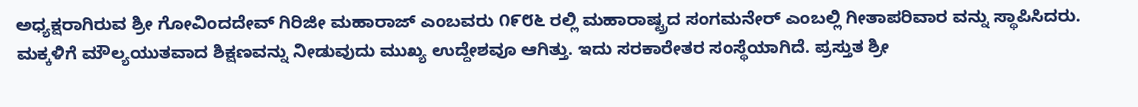ಅಧ್ಯಕ್ಷರಾಗಿರುವ ಶ್ರೀ ಗೋವಿಂದದೇವ್ ಗಿರಿಜೀ ಮಹಾರಾಜ್ ಎಂಬವರು ೧೯೮೬ ರಲ್ಲಿ ಮಹಾರಾಷ್ಟ್ರದ ಸಂಗಮನೇರ್ ಎಂಬಲ್ಲಿ ಗೀತಾಪರಿವಾರ ವನ್ನು ಸ್ಥಾಪಿಸಿದರು. ಮಕ್ಕಳಿಗೆ ಮೌಲ್ಯಯುತವಾದ ಶಿಕ್ಷಣವನ್ನು ನೀಡುವುದು ಮುಖ್ಯ ಉದ್ದೇಶವೂ ಆಗಿತ್ತು. ಇದು ಸರಕಾರೇತರ ಸಂಸ್ಥೆಯಾಗಿದೆ. ಪ್ರಸ್ತುತ ಶ್ರೀ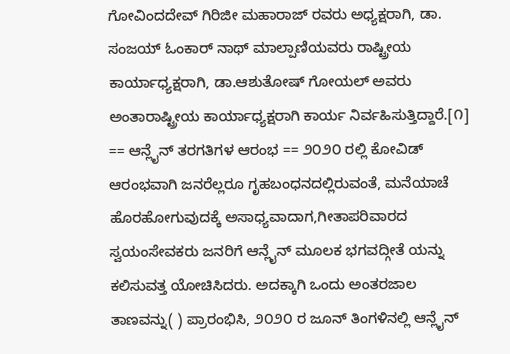ಗೋವಿಂದದೇವ್ ಗಿರಿಜೀ ಮಹಾರಾಜ್ ರವರು ಅಧ್ಯಕ್ಷರಾಗಿ, ಡಾ. ಸಂಜಯ್ ಓಂಕಾರ್ ನಾಥ್ ಮಾಲ್ಪಾಣಿಯವರು ರಾಷ್ಟ್ರೀಯ ಕಾರ್ಯಾಧ್ಯಕ್ಷರಾಗಿ, ಡಾ.ಆಶುತೋಷ್ ಗೋಯಲ್ ಅವರು ಅಂತಾರಾಷ್ಟ್ರೀಯ ಕಾರ್ಯಾಧ್ಯಕ್ಷರಾಗಿ ಕಾರ್ಯ ನಿರ್ವಹಿಸುತ್ತಿದ್ದಾರೆ.[೧] == ಆನ್ಲೈನ್ ತರಗತಿಗಳ ಆರಂಭ == ೨೦೨೦ ರಲ್ಲಿ ಕೋವಿಡ್ ಆರಂಭವಾಗಿ ಜನರೆಲ್ಲರೂ ಗೃಹಬಂಧನದಲ್ಲಿರುವಂತೆ, ಮನೆಯಾಚೆ ಹೊರಹೋಗುವುದಕ್ಕೆ ಅಸಾಧ್ಯವಾದಾಗ,ಗೀತಾಪರಿವಾರದ ಸ್ವಯಂಸೇವಕರು ಜನರಿಗೆ ಆನ್ಲೈನ್ ಮೂಲಕ ಭಗವದ್ಗೀತೆ ಯನ್ನು ಕಲಿಸುವತ್ತ ಯೋಚಿಸಿದರು. ಅದಕ್ಕಾಗಿ ಒಂದು ಅಂತರಜಾಲ ತಾಣವನ್ನು( ) ಪ್ರಾರಂಭಿಸಿ, ೨೦೨೦ ರ ಜೂನ್ ತಿಂಗಳಿನಲ್ಲಿ ಆನ್ಲೈನ್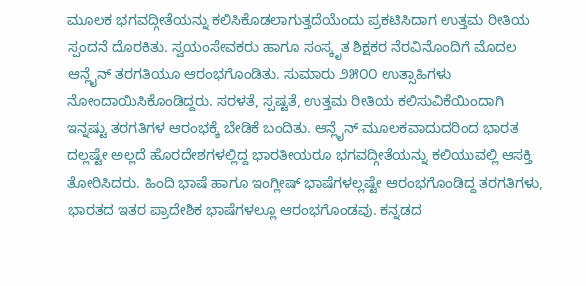ಮೂಲಕ ಭಗವದ್ಗೀತೆಯನ್ನು ಕಲಿಸಿಕೊಡಲಾಗುತ್ತದೆಯೆಂದು ಪ್ರಕಟಿಸಿದಾಗ ಉತ್ತಮ ರೀತಿಯ ಸ್ಪಂದನೆ ದೊರಕಿತು. ಸ್ವಯಂಸೇವಕರು ಹಾಗೂ ಸಂಸ್ಕೃತ ಶಿಕ್ಷಕರ ನೆರವಿನೊಂದಿಗೆ ಮೊದಲ ಆನ್ಲೈನ್ ತರಗತಿಯೂ ಆರಂಭಗೊಂಡಿತು. ಸುಮಾರು ೨೫೦೦ ಉತ್ಸಾಹಿಗಳು ನೋಂದಾಯಿಸಿಕೊಂಡಿದ್ದರು. ಸರಳತೆ, ಸ್ಪಷ್ಟತೆ, ಉತ್ತಮ ರೀತಿಯ ಕಲಿಸುವಿಕೆಯಿಂದಾಗಿ ಇನ್ನಷ್ಟು ತರಗತಿಗಳ ಆರಂಭಕ್ಕೆ ಬೇಡಿಕೆ ಬಂದಿತು. ಆನ್ಲೈನ್ ಮೂಲಕವಾದುದರಿಂದ ಭಾರತ ದಲ್ಲಷ್ಟೇ ಅಲ್ಲದೆ ಹೊರದೇಶಗಳಲ್ಲಿದ್ದ ಭಾರತೀಯರೂ ಭಗವದ್ಗೀತೆಯನ್ನು ಕಲಿಯುವಲ್ಲಿ ಆಸಕ್ತಿ ತೋರಿಸಿದರು. ಹಿಂದಿ ಭಾಷೆ ಹಾಗೂ ಇಂಗ್ಲೀಷ್ ಭಾಷೆಗಳಲ್ಲಷ್ಟೇ ಆರಂಭಗೊಂಡಿದ್ದ ತರಗತಿಗಳು, ಭಾರತದ ಇತರ ಪ್ರಾದೇಶಿಕ ಭಾಷೆಗಳಲ್ಲೂ ಆರಂಭಗೊಂಡವು. ಕನ್ನಡದ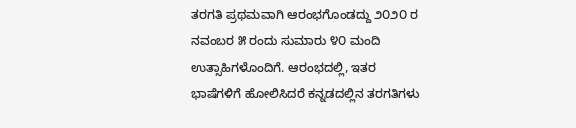ತರಗತಿ ಪ್ರಥಮವಾಗಿ ಆರಂಭಗೊಂಡದ್ದು ೨೦೨೦ ರ ನವಂಬರ ೫ ರಂದು ಸುಮಾರು ೪೦ ಮಂದಿ ಉತ್ಸಾಹಿಗಳೊಂದಿಗೆ. ಆರಂಭದಲ್ಲಿ, ಇತರ ಭಾಷೆಗಳಿಗೆ ಹೋಲಿಸಿದರೆ ಕನ್ನಡದಲ್ಲಿನ ತರಗತಿಗಳು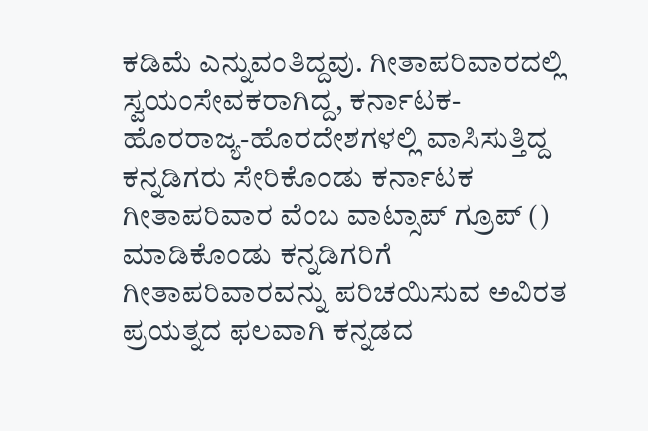ಕಡಿಮೆ ಎನ್ನುವಂತಿದ್ದವು. ಗೀತಾಪರಿವಾರದಲ್ಲಿ ಸ್ವಯಂಸೇವಕರಾಗಿದ್ದ, ಕರ್ನಾಟಕ-ಹೊರರಾಜ್ಯ-ಹೊರದೇಶಗಳಲ್ಲಿ ವಾಸಿಸುತ್ತಿದ್ದ ಕನ್ನಡಿಗರು ಸೇರಿಕೊಂಡು ಕರ್ನಾಟಕ ಗೀತಾಪರಿವಾರ ವೆಂಬ ವಾಟ್ಸಾಪ್ ಗ್ರೂಪ್ () ಮಾಡಿಕೊಂಡು ಕನ್ನಡಿಗರಿಗೆ ಗೀತಾಪರಿವಾರವನ್ನು ಪರಿಚಯಿಸುವ ಅವಿರತ ಪ್ರಯತ್ನದ ಫಲವಾಗಿ ಕನ್ನಡದ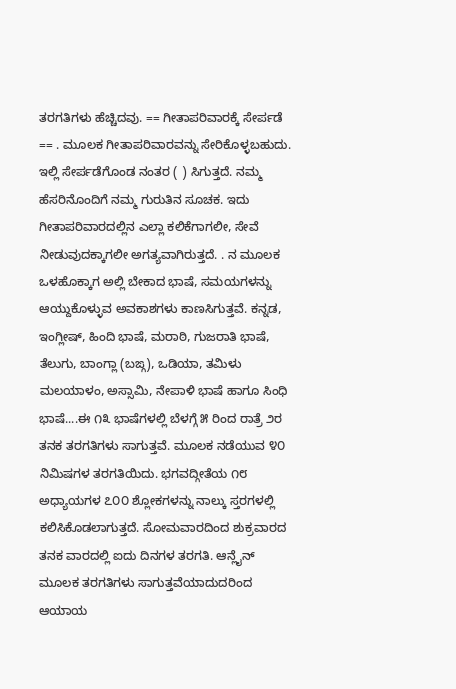ತರಗತಿಗಳು ಹೆಚ್ಚಿದವು. == ಗೀತಾಪರಿವಾರಕ್ಕೆ ಸೇರ್ಪಡೆ == . ಮೂಲಕ ಗೀತಾಪರಿವಾರವನ್ನು ಸೇರಿಕೊಳ್ಳಬಹುದು. ಇಲ್ಲಿ ಸೇರ್ಪಡೆಗೊಂಡ ನಂತರ ( ) ಸಿಗುತ್ತದೆ. ನಮ್ಮ ಹೆಸರಿನೊಂದಿಗೆ ನಮ್ಮ ಗುರುತಿನ ಸೂಚಕ. ಇದು ಗೀತಾಪರಿವಾರದಲ್ಲಿನ ಎಲ್ಲಾ ಕಲಿಕೆಗಾಗಲೀ, ಸೇವೆ ನೀಡುವುದಕ್ಕಾಗಲೀ ಅಗತ್ಯವಾಗಿರುತ್ತದೆ. . ನ ಮೂಲಕ ಒಳಹೊಕ್ಕಾಗ ಅಲ್ಲಿ ಬೇಕಾದ ಭಾಷೆ, ಸಮಯಗಳನ್ನು ಆಯ್ದುಕೊಳ್ಳುವ ಅವಕಾಶಗಳು ಕಾಣಸಿಗುತ್ತವೆ. ಕನ್ನಡ, ಇಂಗ್ಲೀಷ್, ಹಿಂದಿ ಭಾಷೆ, ಮರಾಠಿ, ಗುಜರಾತಿ ಭಾಷೆ, ತೆಲುಗು, ಬಾಂಗ್ಲಾ (ಬಙ್ಗ), ಒಡಿಯಾ, ತಮಿಳು ಮಲಯಾಳಂ, ಅಸ್ಸಾಮಿ, ನೇಪಾಳಿ ಭಾಷೆ ಹಾಗೂ ಸಿಂಧಿ ಭಾಷೆ....ಈ ೧೩ ಭಾಷೆಗಳಲ್ಲಿ ಬೆಳಗ್ಗೆ ೫ ರಿಂದ ರಾತ್ರೆ ೨ರ ತನಕ ತರಗತಿಗಳು ಸಾಗುತ್ತವೆ. ಮೂಲಕ ನಡೆಯುವ ೪೦ ನಿಮಿಷಗಳ ತರಗತಿಯಿದು. ಭಗವದ್ಗೀತೆಯ ೧೮ ಅಧ್ಯಾಯಗಳ ೭೦೦ ಶ್ಲೋಕಗಳನ್ನು ನಾಲ್ಕು ಸ್ತರಗಳಲ್ಲಿ ಕಲಿಸಿಕೊಡಲಾಗುತ್ತದೆ. ಸೋಮವಾರದಿಂದ ಶುಕ್ರವಾರದ ತನಕ ವಾರದಲ್ಲಿ ಐದು ದಿನಗಳ ತರಗತಿ. ಆನ್ಲೈನ್ ಮೂಲಕ ತರಗತಿಗಳು ಸಾಗುತ್ತವೆಯಾದುದರಿಂದ ಆಯಾಯ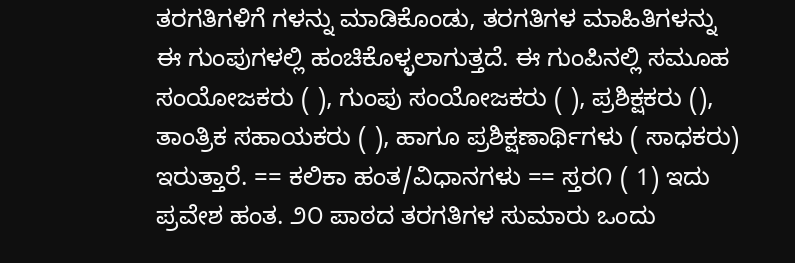ತರಗತಿಗಳಿಗೆ ಗಳನ್ನು ಮಾಡಿಕೊಂಡು, ತರಗತಿಗಳ ಮಾಹಿತಿಗಳನ್ನು ಈ ಗುಂಪುಗಳಲ್ಲಿ ಹಂಚಿಕೊಳ್ಳಲಾಗುತ್ತದೆ. ಈ ಗುಂಪಿನಲ್ಲಿ ಸಮೂಹ ಸಂಯೋಜಕರು ( ), ಗುಂಪು ಸಂಯೋಜಕರು ( ), ಪ್ರಶಿಕ್ಷಕರು (), ತಾಂತ್ರಿಕ ಸಹಾಯಕರು ( ), ಹಾಗೂ ಪ್ರಶಿಕ್ಷಣಾರ್ಥಿಗಳು ( ಸಾಧಕರು) ಇರುತ್ತಾರೆ. == ಕಲಿಕಾ ಹಂತ/ವಿಧಾನಗಳು == ಸ್ತರ೧ ( 1) ಇದು ಪ್ರವೇಶ ಹಂತ. ೨೦ ಪಾಠದ ತರಗತಿಗಳ ಸುಮಾರು ಒಂದು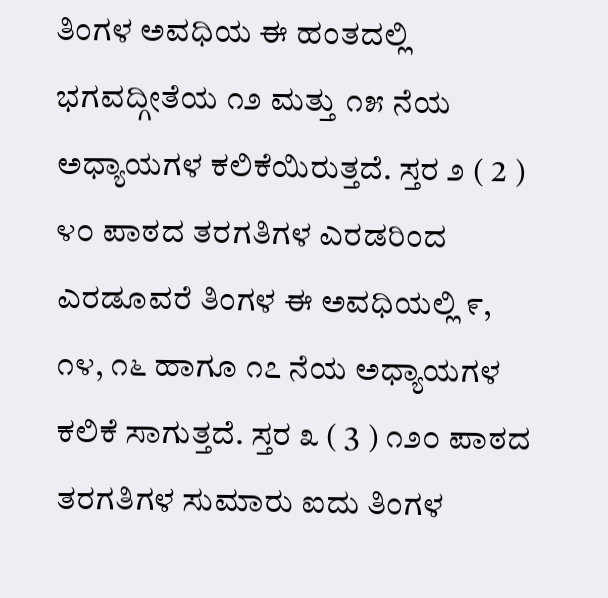ತಿಂಗಳ ಅವಧಿಯ ಈ ಹಂತದಲ್ಲಿ ಭಗವದ್ಗೀತೆಯ ೧೨ ಮತ್ತು ೧೫ ನೆಯ ಅಧ್ಯಾಯಗಳ ಕಲಿಕೆಯಿರುತ್ತದೆ. ಸ್ತರ ೨ ( 2 ) ೪೦ ಪಾಠದ ತರಗತಿಗಳ ಎರಡರಿಂದ ಎರಡೂವರೆ ತಿಂಗಳ ಈ ಅವಧಿಯಲ್ಲಿ ೯, ೧೪, ೧೬ ಹಾಗೂ ೧೭ ನೆಯ ಅಧ್ಯಾಯಗಳ ಕಲಿಕೆ ಸಾಗುತ್ತದೆ. ಸ್ತರ ೩ ( 3 ) ೧೨೦ ಪಾಠದ ತರಗತಿಗಳ ಸುಮಾರು ಐದು ತಿಂಗಳ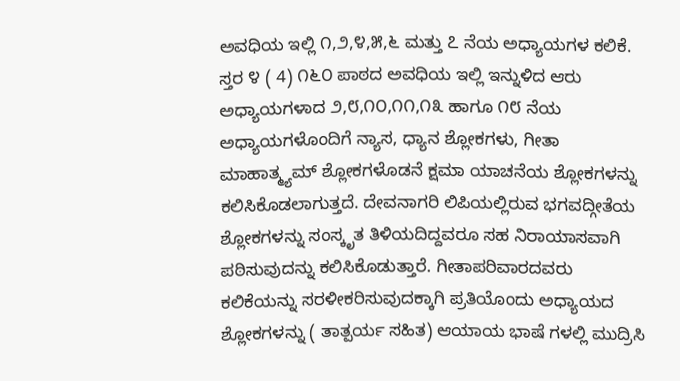ಅವಧಿಯ ಇಲ್ಲಿ ೧,೨,೪,೫,೬ ಮತ್ತು ೭ ನೆಯ ಅಧ್ಯಾಯಗಳ ಕಲಿಕೆ. ಸ್ತರ ೪ ( 4) ೧೬೦ ಪಾಠದ ಅವಧಿಯ ಇಲ್ಲಿ ಇನ್ನುಳಿದ ಆರು ಅಧ್ಯಾಯಗಳಾದ ೨,೮,೧೦,೧೧,೧೩ ಹಾಗೂ ೧೮ ನೆಯ ಅಧ್ಯಾಯಗಳೊಂದಿಗೆ ನ್ಯಾಸ, ಧ್ಯಾನ ಶ್ಲೋಕಗಳು, ಗೀತಾ ಮಾಹಾತ್ಮ್ಯಮ್ ಶ್ಲೋಕಗಳೊಡನೆ ಕ್ಷಮಾ ಯಾಚನೆಯ ಶ್ಲೋಕಗಳನ್ನು ಕಲಿಸಿಕೊಡಲಾಗುತ್ತದೆ. ದೇವನಾಗರಿ ಲಿಪಿಯಲ್ಲಿರುವ ಭಗವದ್ಗೀತೆಯ ಶ್ಲೋಕಗಳನ್ನು ಸಂಸ್ಕೃತ ತಿಳಿಯದಿದ್ದವರೂ ಸಹ ನಿರಾಯಾಸವಾಗಿ ಪಠಿಸುವುದನ್ನು ಕಲಿಸಿಕೊಡುತ್ತಾರೆ. ಗೀತಾಪರಿವಾರದವರು ಕಲಿಕೆಯನ್ನು ಸರಳೀಕರಿಸುವುದಕ್ಕಾಗಿ ಪ್ರತಿಯೊಂದು ಅಧ್ಯಾಯದ ಶ್ಲೋಕಗಳನ್ನು ( ತಾತ್ಪರ್ಯ ಸಹಿತ) ಆಯಾಯ ಭಾಷೆ ಗಳಲ್ಲಿ ಮುದ್ರಿಸಿ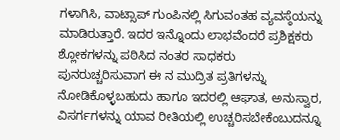ಗಳಾಗಿಸಿ, ವಾಟ್ಸಾಪ್ ಗುಂಪಿನಲ್ಲಿ ಸಿಗುವಂತಹ ವ್ಯವಸ್ಠೆಯನ್ನು ಮಾಡಿರುತ್ತಾರೆ. ಇದರ ಇನ್ನೊಂದು ಲಾಭವೆಂದರೆ ಪ್ರಶಿಕ್ಷಕರು ಶ್ಲೋಕಗಳನ್ನು ಪಠಿಸಿದ ನಂತರ ಸಾಧಕರು ಪುನರುಚ್ಚರಿಸುವಾಗ ಈ ನ ಮುದ್ರಿತ ಪ್ರತಿಗಳನ್ನು ನೋಡಿಕೊಳ್ಳಬಹುದು ಹಾಗೂ ಇದರಲ್ಲಿ ಆಘಾತ, ಅನುಸ್ವಾರ, ವಿಸರ್ಗಗಳನ್ನು ಯಾವ ರೀತಿಯಲ್ಲಿ ಉಚ್ಚರಿಸಬೇಕೆಂಬುದನ್ನೂ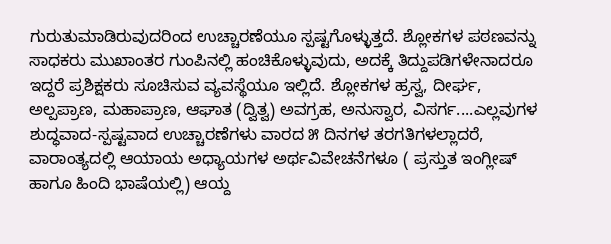ಗುರುತುಮಾಡಿರುವುದರಿಂದ ಉಚ್ಚಾರಣೆಯೂ ಸ್ಪಷ್ಟಗೊಳ್ಳುತ್ತದೆ. ಶ್ಲೋಕಗಳ ಪಠಣವನ್ನು ಸಾಧಕರು ಮುಖಾಂತರ ಗುಂಪಿನಲ್ಲಿ ಹಂಚಿಕೊಳ್ಳುವುದು, ಅದಕ್ಕೆ ತಿದ್ದುಪಡಿಗಳೇನಾದರೂ ಇದ್ದರೆ ಪ್ರಶಿಕ್ಷಕರು ಸೂಚಿಸುವ ವ್ಯವಸ್ಥೆಯೂ ಇಲ್ಲಿದೆ. ಶ್ಲೋಕಗಳ ಹ್ರಸ್ವ, ದೀರ್ಘ, ಅಲ್ಪಪ್ರಾಣ, ಮಹಾಪ್ರಾಣ, ಆಘಾತ (ದ್ವಿತ್ವ) ಅವಗ್ರಹ, ಅನುಸ್ವಾರ, ವಿಸರ್ಗ....ಎಲ್ಲವುಗಳ ಶುದ್ಧವಾದ-ಸ್ಪಷ್ಟವಾದ ಉಚ್ಚಾರಣೆಗಳು ವಾರದ ೫ ದಿನಗಳ ತರಗತಿಗಳಲ್ಲಾದರೆ, ವಾರಾಂತ್ಯದಲ್ಲಿ ಆಯಾಯ ಅಧ್ಯಾಯಗಳ ಅರ್ಥವಿವೇಚನೆಗಳೂ ( ಪ್ರಸ್ತುತ ಇಂಗ್ಲೀಷ್ ಹಾಗೂ ಹಿಂದಿ ಭಾಷೆಯಲ್ಲಿ) ಆಯ್ದ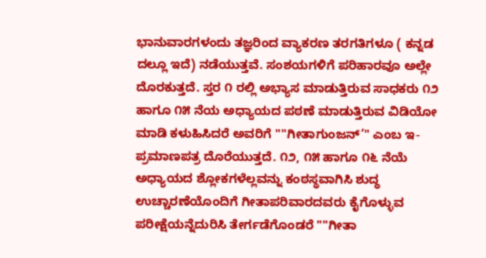ಭಾನುವಾರಗಳಂದು ತಜ್ಞರಿಂದ ವ್ಯಾಕರಣ ತರಗತಿಗಳೂ ( ಕನ್ನಡ ದಲ್ಲೂ ಇದೆ) ನಡೆಯುತ್ತವೆ. ಸಂಶಯಗಳಿಗೆ ಪರಿಹಾರವೂ ಅಲ್ಲೇ ದೊರಕುತ್ತದೆ. ಸ್ತರ ೧ ರಲ್ಲಿ ಅಭ್ಯಾಸ ಮಾಡುತ್ತಿರುವ ಸಾಧಕರು ೧೨ ಹಾಗೂ ೧೫ ನೆಯ ಅಧ್ಯಾಯದ ಪಠಣೆ ಮಾಡುತ್ತಿರುವ ವಿಡಿಯೋ ಮಾಡಿ ಕಳುಹಿಸಿದರೆ ಅವರಿಗೆ ""ಗೀತಾಗುಂಜನ್’" ಎಂಬ ಇ-ಪ್ರಮಾಣಪತ್ರ ದೊರೆಯುತ್ತದೆ. ೧೨, ೧೫ ಹಾಗೂ ೧೬ ನೆಯೆ ಅಧ್ಯಾಯದ ಶ್ಲೋಕಗಳೆಲ್ಲವನ್ನು ಕಂಠಸ್ಥವಾಗಿಸಿ ಶುದ್ಧ ಉಚ್ಚಾರಣೆಯೊಂದಿಗೆ ಗೀತಾಪರಿವಾರದವರು ಕೈಗೊಳ್ಳುವ ಪರೀಕ್ಷೆಯನ್ನೆದುರಿಸಿ ತೇರ್ಗಡೆಗೊಂಡರೆ ""ಗೀತಾ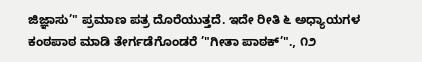ಜಿಜ್ಞಾಸು’" ಪ್ರಮಾಣ ಪತ್ರ ದೊರೆಯುತ್ತದೆ. ಇದೇ ರೀತಿ ೬ ಅಧ್ಯಾಯಗಳ ಕಂಠಪಾಠ ಮಾಡಿ ತೇರ್ಗಡೆಗೊಂಡರೆ ’"ಗೀತಾ ಪಾಠಕ್’"., ೧೨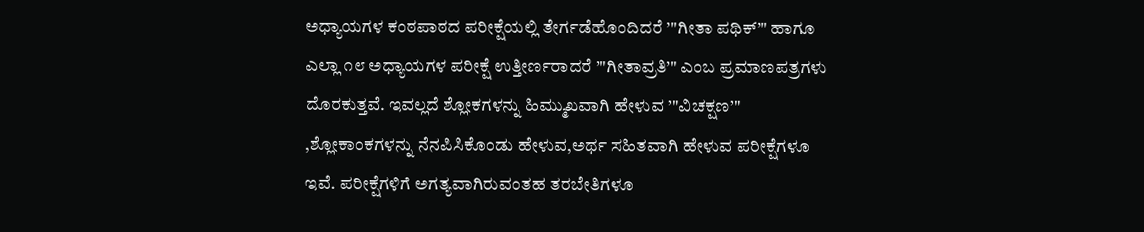ಅಧ್ಯಾಯಗಳ ಕಂಠಪಾಠದ ಪರೀಕ್ಷೆಯಲ್ಲಿ ತೇರ್ಗಡೆಹೊಂದಿದರೆ ’"ಗೀತಾ ಪಥಿಕ್’" ಹಾಗೂ ಎಲ್ಲಾ ೧೮ ಅಧ್ಯಾಯಗಳ ಪರೀಕ್ಷೆ ಉತ್ತೀರ್ಣರಾದರೆ ’"ಗೀತಾವ್ರತಿ’" ಎಂಬ ಪ್ರಮಾಣಪತ್ರಗಳು ದೊರಕುತ್ತವೆ. ಇವಲ್ಲದೆ ಶ್ಲೋಕಗಳನ್ನು ಹಿಮ್ಮುಖವಾಗಿ ಹೇಳುವ ’"ವಿಚಕ್ಷಣ’" ,ಶ್ಲೋಕಾಂಕಗಳನ್ನು ನೆನಪಿಸಿಕೊಂಡು ಹೇಳುವ,ಅರ್ಥ ಸಹಿತವಾಗಿ ಹೇಳುವ ಪರೀಕ್ಷೆಗಳೂ ಇವೆ. ಪರೀಕ್ಷೆಗಳಿಗೆ ಅಗತ್ಯವಾಗಿರುವಂತಹ ತರಬೇತಿಗಳೂ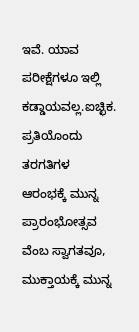ಇವೆ. ಯಾವ ಪರೀಕ್ಷೆಗಳೂ ಇಲ್ಲಿ ಕಡ್ಡಾಯವಲ್ಲ.ಐಚ್ಛಿಕ. ಪ್ರತಿಯೊಂದು ತರಗತಿಗಳ ಆರಂಭಕ್ಕೆ ಮುನ್ನ ಪ್ರಾರಂಭೋತ್ಸವ ವೆಂಬ ಸ್ವಾಗತವೂ, ಮುಕ್ತಾಯಕ್ಕೆ ಮುನ್ನ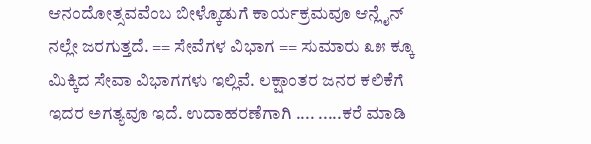ಆನಂದೋತ್ಸವವೆಂಬ ಬೀಳ್ಕೊಡುಗೆ ಕಾರ್ಯಕ್ರಮವೂ ಆನ್ಲೈನ್ ನಲ್ಲೇ ಜರಗುತ್ತದೆ. == ಸೇವೆಗಳ ವಿಭಾಗ == ಸುಮಾರು ೩೫ ಕ್ಕೂ ಮಿಕ್ಕಿದ ಸೇವಾ ವಿಭಾಗಗಳು ಇಲ್ಲಿವೆ. ಲಕ್ಷಾಂತರ ಜನರ ಕಲಿಕೆಗೆ ಇದರ ಅಗತ್ಯವೂ ಇದೆ. ಉದಾಹರಣೆಗಾಗಿ .... .....ಕರೆ ಮಾಡಿ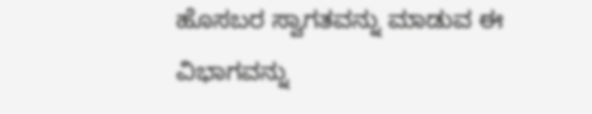ಹೊಸಬರ ಸ್ವಾಗತವನ್ನು ಮಾಡುವ ಈ ವಿಭಾಗವನ್ನು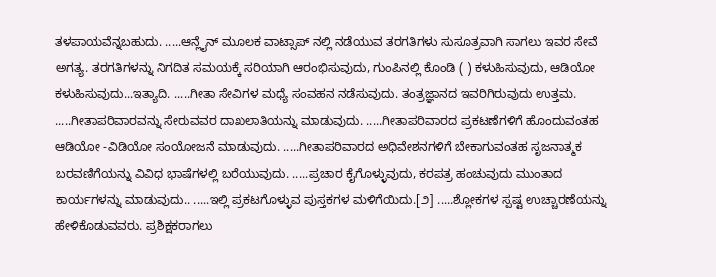ತಳಪಾಯವೆನ್ನಬಹುದು. .....ಆನ್ಲೈನ್ ಮೂಲಕ ವಾಟ್ಸಾಪ್ ನಲ್ಲಿ ನಡೆಯುವ ತರಗತಿಗಳು ಸುಸೂತ್ರವಾಗಿ ಸಾಗಲು ಇವರ ಸೇವೆ ಅಗತ್ಯ. ತರಗತಿಗಳನ್ನು ನಿಗದಿತ ಸಮಯಕ್ಕೆ ಸರಿಯಾಗಿ ಆರಂಭಿಸುವುದು, ಗುಂಪಿನಲ್ಲಿ ಕೊಂಡಿ ( ) ಕಳುಹಿಸುವುದು, ಆಡಿಯೋ ಕಳುಹಿಸುವುದು...ಇತ್ಯಾದಿ. .....ಗೀತಾ ಸೇವಿಗಳ ಮಧ್ಯೆ ಸಂವಹನ ನಡೆಸುವುದು. ತಂತ್ರಜ್ಞಾನದ ಇವರಿಗಿರುವುದು ಉತ್ತಮ. .....ಗೀತಾಪರಿವಾರವನ್ನು ಸೇರುವವರ ದಾಖಲಾತಿಯನ್ನು ಮಾಡುವುದು. .....ಗೀತಾಪರಿವಾರದ ಪ್ರಕಟಣೆಗಳಿಗೆ ಹೊಂದುವಂತಹ ಆಡಿಯೋ -ವಿಡಿಯೋ ಸಂಯೋಜನೆ ಮಾಡುವುದು. .....ಗೀತಾಪರಿವಾರದ ಅಧಿವೇಶನಗಳಿಗೆ ಬೇಕಾಗುವಂತಹ ಸೃಜನಾತ್ಮಕ ಬರವಣಿಗೆಯನ್ನು ವಿವಿಧ ಭಾಷೆಗಳಲ್ಲಿ ಬರೆಯುವುದು. .....ಪ್ರಚಾರ ಕೈಗೊಳ್ಳುವುದು, ಕರಪತ್ರ ಹಂಚುವುದು ಮುಂತಾದ ಕಾರ್ಯಗಳನ್ನು ಮಾಡುವುದು.. .....ಇಲ್ಲಿ ಪ್ರಕಟಗೊಳ್ಳುವ ಪುಸ್ತಕಗಳ ಮಳಿಗೆಯಿದು.[೨] .....ಶ್ಲೋಕಗಳ ಸ್ಪಷ್ಟ ಉಚ್ಚಾರಣೆಯನ್ನು ಹೇಳಿಕೊಡುವವರು. ಪ್ರಶಿಕ್ಷಕರಾಗಲು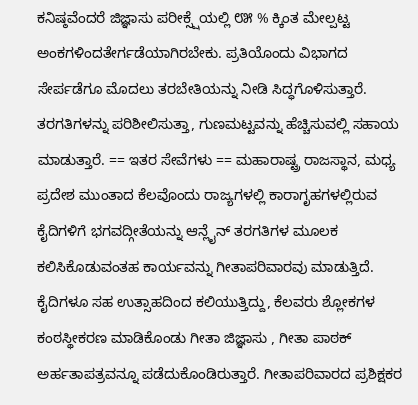ಕನಿಷ್ಠವೆಂದರೆ ಜಿಜ್ಞಾಸು ಪರೀಕ್ಸ್ಷೆಯಲ್ಲಿ ೮೫ % ಕ್ಕಿಂತ ಮೇಲ್ಪಟ್ಟ ಅಂಕಗಳಿಂದತೇರ್ಗಡೆಯಾಗಿರಬೇಕು. ಪ್ರತಿಯೊಂದು ವಿಭಾಗದ ಸೇರ್ಪಡೆಗೂ ಮೊದಲು ತರಬೇತಿಯನ್ನು ನೀಡಿ ಸಿದ್ಧಗೊಳಿಸುತ್ತಾರೆ. ತರಗತಿಗಳನ್ನು ಪರಿಶೀಲಿಸುತ್ತಾ, ಗುಣಮಟ್ಟವನ್ನು ಹೆಚ್ಚಿಸುವಲ್ಲಿ ಸಹಾಯ ಮಾಡುತ್ತಾರೆ. == ಇತರ ಸೇವೆಗಳು == ಮಹಾರಾಷ್ಟ್ರ ರಾಜಸ್ಥಾನ, ಮಧ್ಯ ಪ್ರದೇಶ ಮುಂತಾದ ಕೆಲವೊಂದು ರಾಜ್ಯಗಳಲ್ಲಿ ಕಾರಾಗೃಹಗಳಲ್ಲಿರುವ ಕೈದಿಗಳಿಗೆ ಭಗವದ್ಗೀತೆಯನ್ನು ಆನ್ಲೈನ್ ತರಗತಿಗಳ ಮೂಲಕ ಕಲಿಸಿಕೊಡುವಂತಹ ಕಾರ್ಯವನ್ನು ಗೀತಾಪರಿವಾರವು ಮಾಡುತ್ತಿದೆ. ಕೈದಿಗಳೂ ಸಹ ಉತ್ಸಾಹದಿಂದ ಕಲಿಯುತ್ತಿದ್ದು, ಕೆಲವರು ಶ್ಲೋಕಗಳ ಕಂಠಸ್ಥೀಕರಣ ಮಾಡಿಕೊಂಡು ಗೀತಾ ಜಿಜ್ಞಾಸು , ಗೀತಾ ಪಾಠಕ್ ಅರ್ಹತಾಪತ್ರವನ್ನೂ ಪಡೆದುಕೊಂಡಿರುತ್ತಾರೆ. ಗೀತಾಪರಿವಾರದ ಪ್ರಶಿಕ್ಷಕರ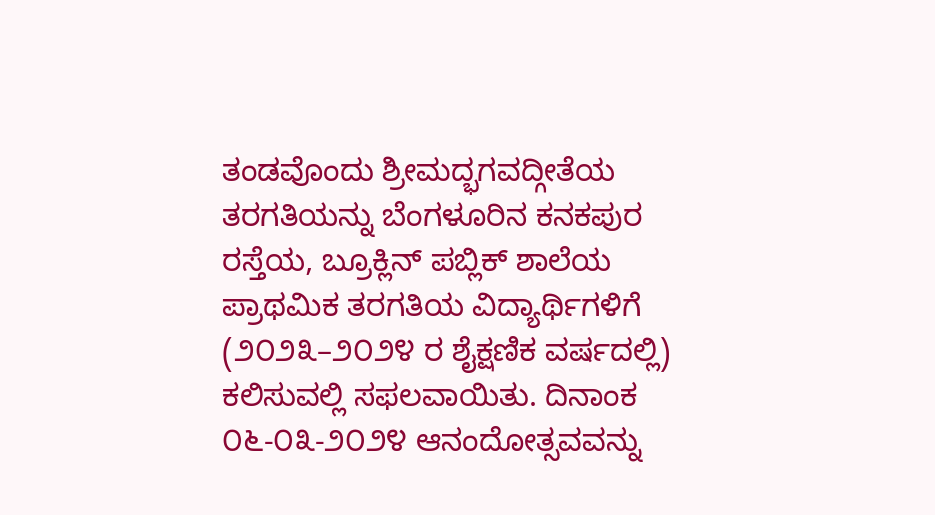ತಂಡವೊಂದು ಶ್ರೀಮದ್ಭಗವದ್ಗೀತೆಯ ತರಗತಿಯನ್ನು ಬೆಂಗಳೂರಿನ ಕನಕಪುರ ರಸ್ತೆಯ, ಬ್ರೂಕ್ಲಿನ್ ಪಬ್ಲಿಕ್ ಶಾಲೆಯ ಪ್ರಾಥಮಿಕ ತರಗತಿಯ ವಿದ್ಯಾರ್ಥಿಗಳಿಗೆ (೨೦೨೩–೨೦೨೪ ರ ಶೈಕ್ಷಣಿಕ ವರ್ಷದಲ್ಲಿ) ಕಲಿಸುವಲ್ಲಿ ಸಫಲವಾಯಿತು. ದಿನಾಂಕ ೦೬-೦೩-೨೦೨೪ ಆನಂದೋತ್ಸವವನ್ನು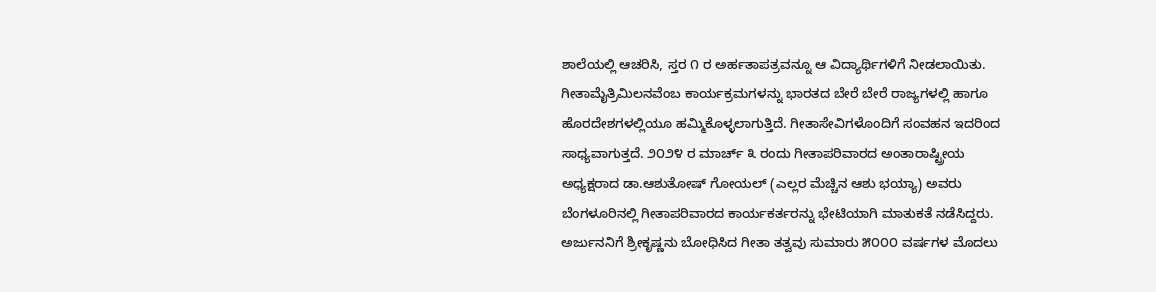ಶಾಲೆಯಲ್ಲಿ ಆಚರಿಸಿ, ಸ್ತರ ೧ ರ ಅರ್ಹತಾಪತ್ರವನ್ನೂ ಆ ವಿದ್ಯಾರ್ಥಿಗಳಿಗೆ ನೀಡಲಾಯಿತು. ಗೀತಾಮೈತ್ರಿಮಿಲನವೆಂಬ ಕಾರ್ಯಕ್ರಮಗಳನ್ನು ಭಾರತದ ಬೇರೆ ಬೇರೆ ರಾಜ್ಯಗಳಲ್ಲಿ ಹಾಗೂ ಹೊರದೇಶಗಳಲ್ಲಿಯೂ ಹಮ್ಮಿಕೊಳ್ಳಲಾಗುತ್ತಿದೆ. ಗೀತಾಸೇವಿಗಳೊಂದಿಗೆ ಸಂವಹನ ಇದರಿಂದ ಸಾಧ್ಯವಾಗುತ್ತದೆ. ೨೦೨೪ ರ ಮಾರ್ಚ್ ೩ ರಂದು ಗೀತಾಪರಿವಾರದ ಅಂತಾರಾಷ್ಟ್ರೀಯ ಅಧ್ಯಕ್ಷರಾದ ಡಾ.ಆಶುತೋಷ್ ಗೋಯಲ್ (ಎಲ್ಲರ ಮೆಚ್ಚಿನ ಆಶು ಭಯ್ಯಾ) ಅವರು ಬೆಂಗಳೂರಿನಲ್ಲಿ ಗೀತಾಪರಿವಾರದ ಕಾರ್ಯಕರ್ತರನ್ನು ಭೇಟಿಯಾಗಿ ಮಾತುಕತೆ ನಡೆಸಿದ್ದರು. ಅರ್ಜುನನಿಗೆ ಶ್ರೀಕೃಷ್ಣನು ಬೋಧಿಸಿದ ಗೀತಾ ತತ್ವವು ಸುಮಾರು ೫೦೦೦ ವರ್ಷಗಳ ಮೊದಲು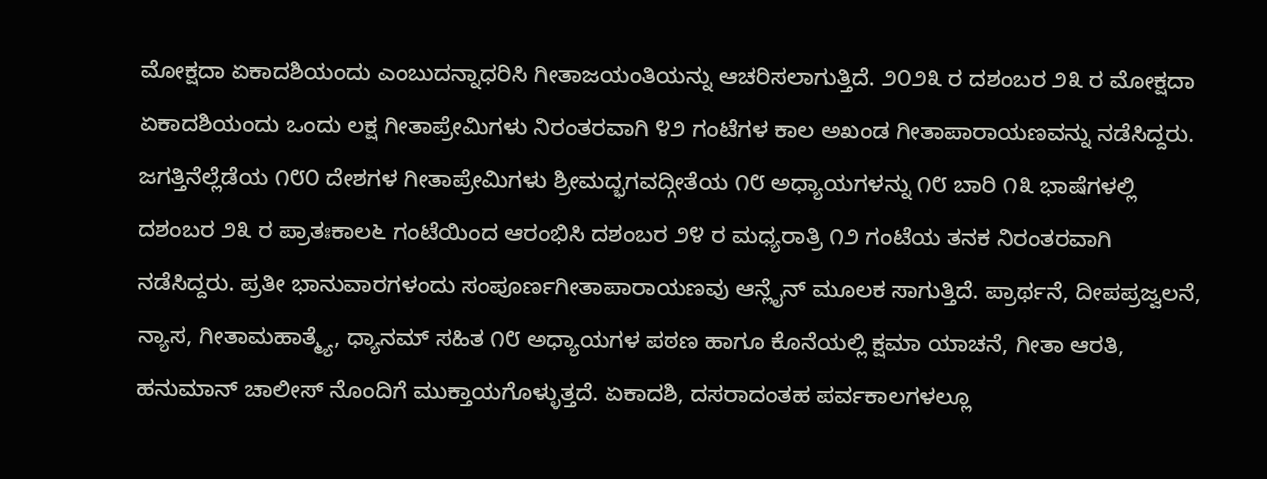ಮೋಕ್ಷದಾ ಏಕಾದಶಿಯಂದು ಎಂಬುದನ್ನಾಧರಿಸಿ ಗೀತಾಜಯಂತಿಯನ್ನು ಆಚರಿಸಲಾಗುತ್ತಿದೆ. ೨೦೨೩ ರ ದಶಂಬರ ೨೩ ರ ಮೋಕ್ಷದಾ ಏಕಾದಶಿಯಂದು ಒಂದು ಲಕ್ಷ ಗೀತಾಪ್ರೇಮಿಗಳು ನಿರಂತರವಾಗಿ ೪೨ ಗಂಟೆಗಳ ಕಾಲ ಅಖಂಡ ಗೀತಾಪಾರಾಯಣವನ್ನು ನಡೆಸಿದ್ದರು. ಜಗತ್ತಿನೆಲ್ಲೆಡೆಯ ೧೮೦ ದೇಶಗಳ ಗೀತಾಪ್ರೇಮಿಗಳು ಶ್ರೀಮದ್ಭಗವದ್ಗೀತೆಯ ೧೮ ಅಧ್ಯಾಯಗಳನ್ನು ೧೮ ಬಾರಿ ೧೩ ಭಾಷೆಗಳಲ್ಲಿ ದಶಂಬರ ೨೩ ರ ಪ್ರಾತಃಕಾಲ೬ ಗಂಟೆಯಿಂದ ಆರಂಭಿಸಿ ದಶಂಬರ ೨೪ ರ ಮಧ್ಯರಾತ್ರಿ ೧೨ ಗಂಟೆಯ ತನಕ ನಿರಂತರವಾಗಿ ನಡೆಸಿದ್ದರು. ಪ್ರತೀ ಭಾನುವಾರಗಳಂದು ಸಂಪೂರ್ಣಗೀತಾಪಾರಾಯಣವು ಆನ್ಲೈನ್ ಮೂಲಕ ಸಾಗುತ್ತಿದೆ. ಪ್ರಾರ್ಥನೆ, ದೀಪಪ್ರಜ್ವಲನೆ, ನ್ಯಾಸ, ಗೀತಾಮಹಾತ್ಮ್ಯೆ, ಧ್ಯಾನಮ್ ಸಹಿತ ೧೮ ಅಧ್ಯಾಯಗಳ ಪಠಣ ಹಾಗೂ ಕೊನೆಯಲ್ಲಿ ಕ್ಷಮಾ ಯಾಚನೆ, ಗೀತಾ ಆರತಿ, ಹನುಮಾನ್ ಚಾಲೀಸ್ ನೊಂದಿಗೆ ಮುಕ್ತಾಯಗೊಳ್ಳುತ್ತದೆ. ಏಕಾದಶಿ, ದಸರಾದಂತಹ ಪರ್ವಕಾಲಗಳಲ್ಲೂ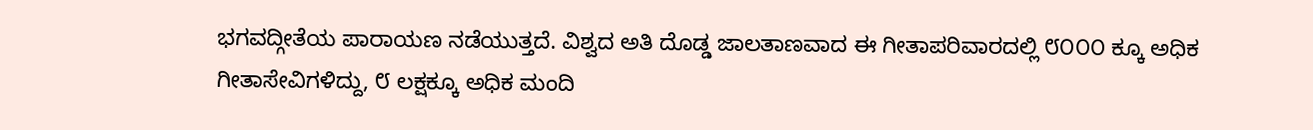ಭಗವದ್ಗೀತೆಯ ಪಾರಾಯಣ ನಡೆಯುತ್ತದೆ. ವಿಶ್ವದ ಅತಿ ದೊಡ್ಡ ಜಾಲತಾಣವಾದ ಈ ಗೀತಾಪರಿವಾರದಲ್ಲಿ ೮೦೦೦ ಕ್ಕೂ ಅಧಿಕ ಗೀತಾಸೇವಿಗಳಿದ್ದು, ೮ ಲಕ್ಷಕ್ಕೂ ಅಧಿಕ ಮಂದಿ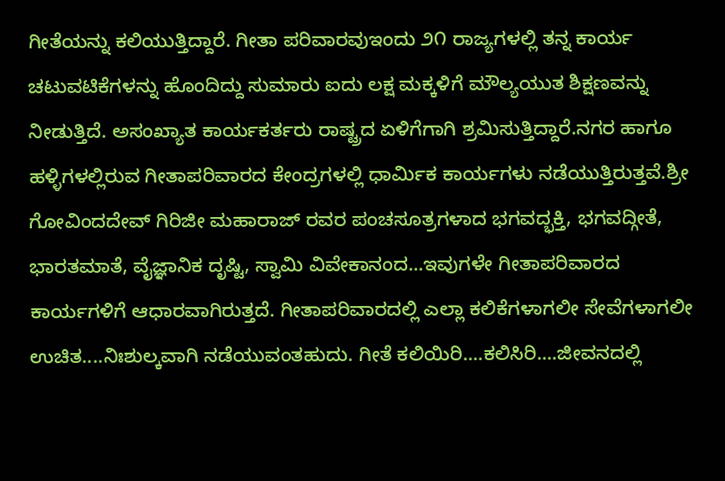ಗೀತೆಯನ್ನು ಕಲಿಯುತ್ತಿದ್ದಾರೆ. ಗೀತಾ ಪರಿವಾರವುಇಂದು ೨೧ ರಾಜ್ಯಗಳಲ್ಲಿ ತನ್ನ ಕಾರ್ಯ ಚಟುವಟಿಕೆಗಳನ್ನು ಹೊಂದಿದ್ದು ಸುಮಾರು ಐದು ಲಕ್ಷ ಮಕ್ಕಳಿಗೆ ಮೌಲ್ಯಯುತ ಶಿಕ್ಷಣವನ್ನು ನೀಡುತ್ತಿದೆ. ಅಸಂಖ್ಯಾತ ಕಾರ್ಯಕರ್ತರು ರಾಷ್ಟ್ರದ ಏಳಿಗೆಗಾಗಿ ಶ್ರಮಿಸುತ್ತಿದ್ದಾರೆ.ನಗರ ಹಾಗೂ ಹಳ್ಳಿಗಳಲ್ಲಿರುವ ಗೀತಾಪರಿವಾರದ ಕೇಂದ್ರಗಳಲ್ಲಿ ಧಾರ್ಮಿಕ ಕಾರ್ಯಗಳು ನಡೆಯುತ್ತಿರುತ್ತವೆ.ಶ್ರೀ ಗೋವಿಂದದೇವ್ ಗಿರಿಜೀ ಮಹಾರಾಜ್ ರವರ ಪಂಚಸೂತ್ರಗಳಾದ ಭಗವದ್ಭಕ್ತಿ, ಭಗವದ್ಗೀತೆ, ಭಾರತಮಾತೆ, ವೈಜ್ಞಾನಿಕ ದೃಷ್ಟಿ, ಸ್ವಾಮಿ ವಿವೇಕಾನಂದ...ಇವುಗಳೇ ಗೀತಾಪರಿವಾರದ ಕಾರ್ಯಗಳಿಗೆ ಆಧಾರವಾಗಿರುತ್ತದೆ. ಗೀತಾಪರಿವಾರದಲ್ಲಿ ಎಲ್ಲಾ ಕಲಿಕೆಗಳಾಗಲೀ ಸೇವೆಗಳಾಗಲೀ ಉಚಿತ....ನಿಃಶುಲ್ಕವಾಗಿ ನಡೆಯುವಂತಹುದು. ಗೀತೆ ಕಲಿಯಿರಿ....ಕಲಿಸಿರಿ....ಜೀವನದಲ್ಲಿ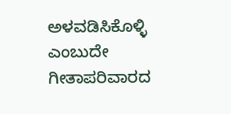ಅಳವಡಿಸಿಕೊಳ್ಳಿ ಎಂಬುದೇ ಗೀತಾಪರಿವಾರದ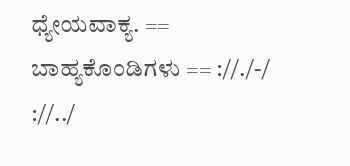ಧ್ಯೇಯವಾಕ್ಯ. == ಬಾಹ್ಯಕೊಂಡಿಗಳು == ://./-/ ://../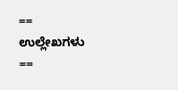== ಉಲ್ಲೇಖಗಳು ==